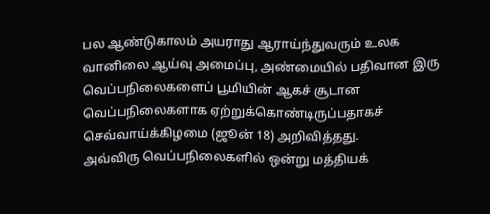பல ஆண்டுகாலம் அயராது ஆராய்ந்துவரும் உலக வானிலை ஆய்வு அமைப்பு, அண்மையில் பதிவான இரு வெப்பநிலைகளைப் பூமியின் ஆகச் சூடான வெப்பநிலைகளாக ஏற்றுக்கொண்டிருப்பதாகச் செவ்வாய்க்கிழமை (ஜூன் 18) அறிவித்தது.
அவ்விரு வெப்பநிலைகளில் ஒன்று மத்தியக்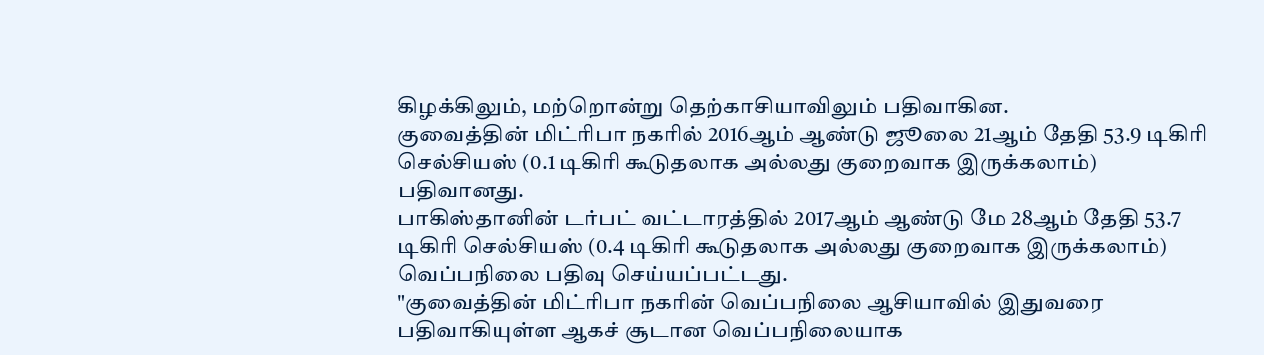கிழக்கிலும், மற்றொன்று தெற்காசியாவிலும் பதிவாகின.
குவைத்தின் மிட்ரிபா நகரில் 2016ஆம் ஆண்டு ஜூலை 21ஆம் தேதி 53.9 டிகிரி செல்சியஸ் (0.1 டிகிரி கூடுதலாக அல்லது குறைவாக இருக்கலாம்) பதிவானது.
பாகிஸ்தானின் டர்பட் வட்டாரத்தில் 2017ஆம் ஆண்டு மே 28ஆம் தேதி 53.7 டிகிரி செல்சியஸ் (0.4 டிகிரி கூடுதலாக அல்லது குறைவாக இருக்கலாம்) வெப்பநிலை பதிவு செய்யப்பட்டது.
"குவைத்தின் மிட்ரிபா நகரின் வெப்பநிலை ஆசியாவில் இதுவரை பதிவாகியுள்ள ஆகச் சூடான வெப்பநிலையாக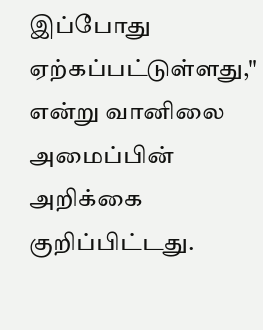இப்போது ஏற்கப்பட்டுள்ளது," என்று வானிலை அமைப்பின் அறிக்கை குறிப்பிட்டது.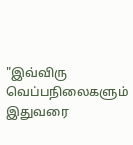"இவ்விரு வெப்பநிலைகளும் இதுவரை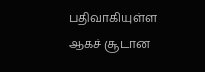பதிவாகியுள்ள ஆகச் சூடான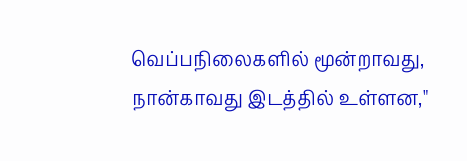வெப்பநிலைகளில் மூன்றாவது, நான்காவது இடத்தில் உள்ளன,"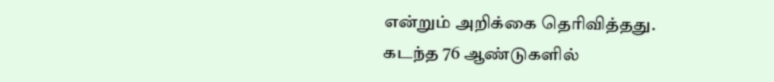என்றும் அறிக்கை தெரிவித்தது.
கடந்த 76 ஆண்டுகளில்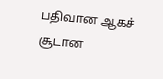பதிவான ஆகச் சூடான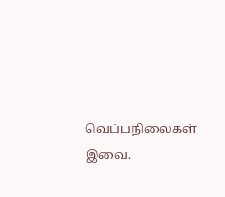வெப்பநிலைகள் இவை.